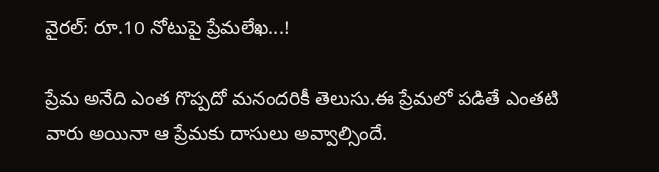వైరల్: రూ.10 నోటుపై ప్రేమలేఖ...!

ప్రేమ అనేది ఎంత గొప్పదో మనందరికీ తెలుసు.ఈ ప్రేమలో పడితే ఎంతటి వారు అయినా ఆ ప్రేమకు దాసులు అవ్వాల్సిందే.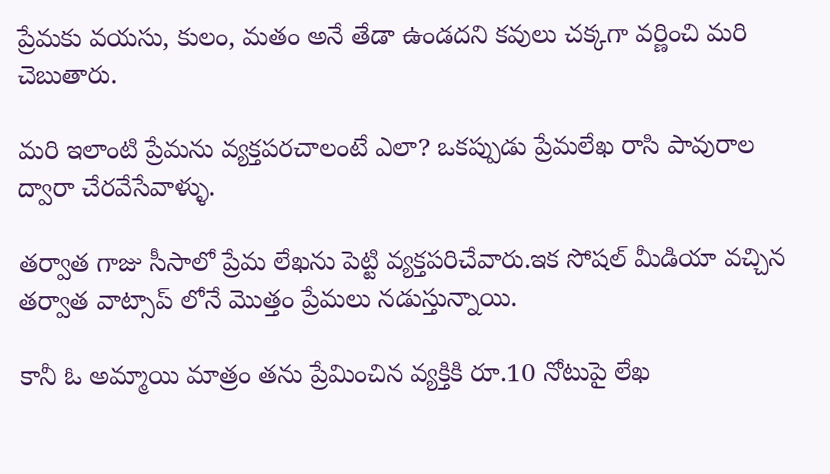ప్రేమకు వయసు, కులం, మతం అనే తేడా ఉండదని కవులు చక్కగా వర్ణించి మరి చెబుతారు.

మరి ఇలాంటి ప్రేమను వ్యక్తపరచాలంటే ఎలా? ఒకప్పుడు ప్రేమలేఖ రాసి పావురాల ద్వారా చేరవేసేవాళ్ళు.

తర్వాత గాజు సీసాలో ప్రేమ లేఖను పెట్టి వ్యక్తపరిచేవారు.ఇక సోషల్ మీడియా వచ్చిన తర్వాత వాట్సాప్ లోనే మొత్తం ప్రేమలు నడుస్తున్నాయి.

కానీ ఓ అమ్మాయి మాత్రం తను ప్రేమించిన వ్యక్తికి రూ.10 నోటుపై లేఖ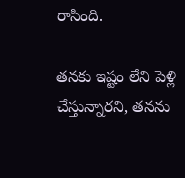రాసింది.

తనకు ఇష్టం లేని పెళ్లి చేస్తున్నారని, తనను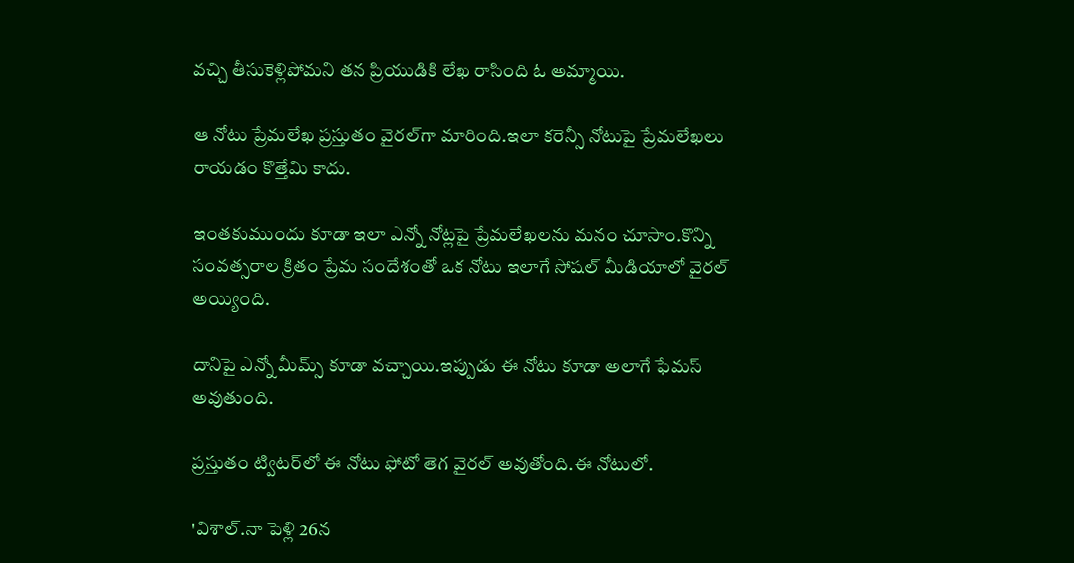వచ్చి తీసుకెళ్లిపోమని తన ప్రియుడికి లేఖ రాసింది ఓ అమ్మాయి.

ఆ నోటు ప్రేమలేఖ ప్రస్తుతం వైరల్‌గా మారింది.ఇలా కరెన్సీ నోటుపై ప్రేమలేఖలు రాయడం కొత్తేమి కాదు.

ఇంతకుముందు కూడా ఇలా ఎన్నో నోట్లపై ప్రేమలేఖలను మనం చూసాం.కొన్ని సంవత్సరాల క్రితం ప్రేమ సందేశంతో ఒక నోటు ఇలాగే సోషల్ మీడియాలో వైరల్ అయ్యింది.

దానిపై ఎన్నో మీమ్స్ కూడా వచ్చాయి.ఇప్పుడు ఈ నోటు కూడా అలాగే ఫేమస్ అవుతుంది.

ప్రస్తుతం ట్విటర్‌లో ఈ నోటు ఫోటో తెగ వైరల్ అవుతోంది.ఈ నోటులో.

'విశాల్.నా పెళ్లి 26న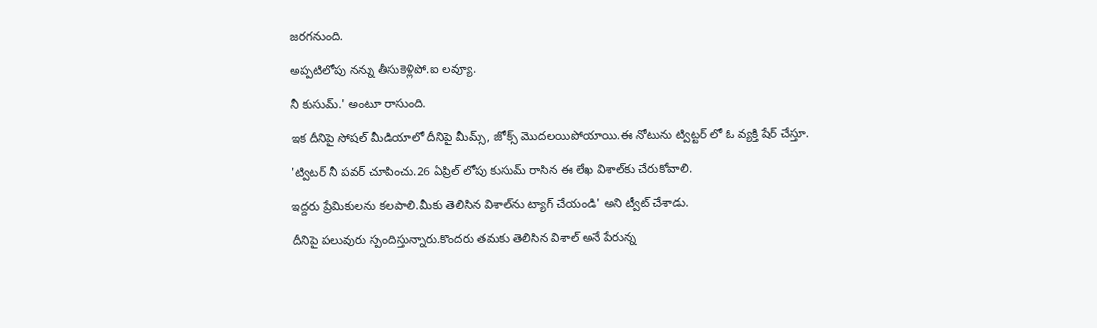జరగనుంది.

అప్పటిలోపు నన్ను తీసుకెళ్లిపో.ఐ లవ్యూ.

నీ కుసుమ్.' అంటూ రాసుంది.

ఇక దీనిపై సోషల్ మీడియాలో దీనిపై మీమ్స్, జోక్స్ మొదలయిపోయాయి.ఈ నోటును ట్విట్టర్ లో ఓ వ్యక్తి షేర్ చేస్తూ.

'ట్విటర్ నీ పవర్ చూపించు.26 ఏప్రిల్ లోపు కుసుమ్ రాసిన ఈ లేఖ విశాల్‌కు చేరుకోవాలి.

ఇద్దరు ప్రేమికులను కలపాలి.మీకు తెలిసిన విశాల్‌ను ట్యాగ్ చేయండి' అని ట్వీట్ చేశాడు.

దీనిపై పలువురు స్పందిస్తున్నారు.కొందరు తమకు తెలిసిన విశాల్ అనే పేరున్న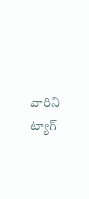వారిని ట్యాగ్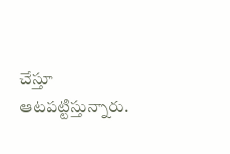చేస్తూ ఆటపట్టిస్తున్నారు.